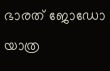ഭാരത് ജോഡോ യാത്ര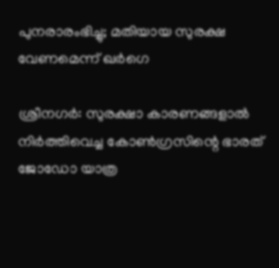പുനരാരംഭിച്ചു; മതിയായ സുരക്ഷ വേണമെന്ന് ഖര്‍ഗെ

ശ്രീനഗര്‍: സുരക്ഷാ കാരണങ്ങളാല്‍ നിര്‍ത്തിവെച്ച കോണ്‍ഗ്രസിന്റെ ഭാരത് ജോഡോ യാത്ര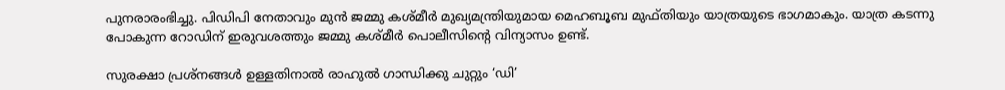പുനരാരംഭിച്ചു. പിഡിപി നേതാവും മുന്‍ ജമ്മു കശ്മീര്‍ മുഖ്യമന്ത്രിയുമായ മെഹബൂബ മുഫ്തിയും യാത്രയുടെ ഭാഗമാകും. യാത്ര കടന്നു പോകുന്ന റോഡിന് ഇരുവശത്തും ജമ്മു കശ്മീര്‍ പൊലീസിന്റെ വിന്യാസം ഉണ്ട്.

സുരക്ഷാ പ്രശ്‌നങ്ങള്‍ ഉള്ളതിനാല്‍ രാഹുല്‍ ഗാന്ധിക്കു ചുറ്റും ‘ഡി’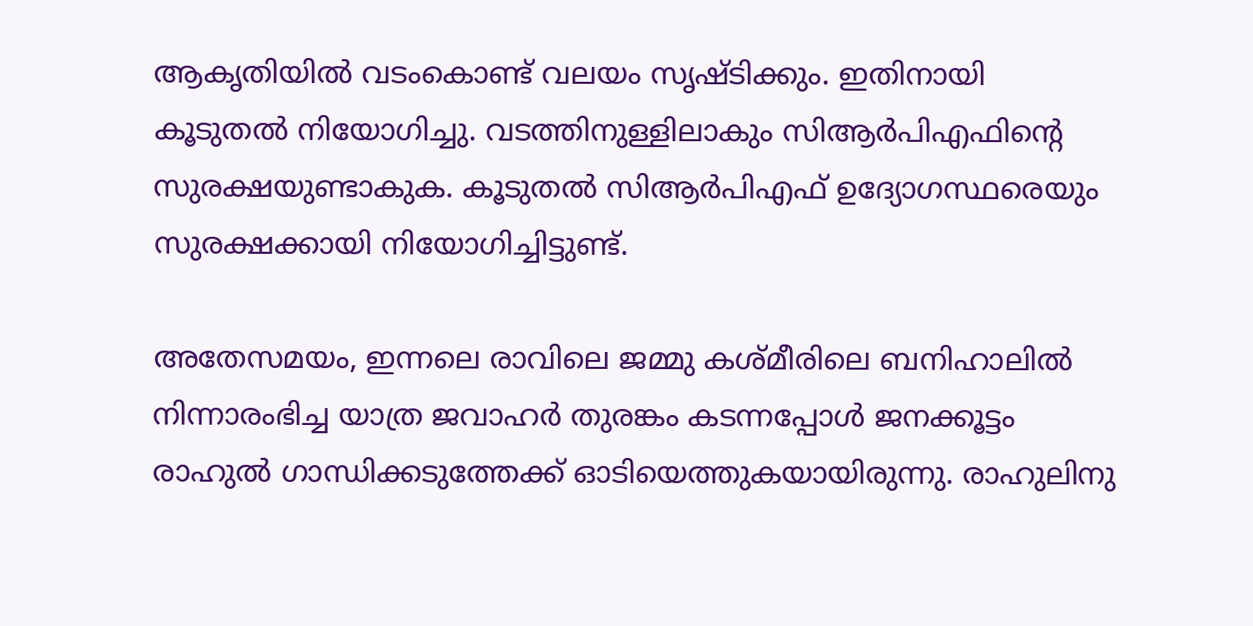ആകൃതിയില്‍ വടംകൊണ്ട് വലയം സൃഷ്ടിക്കും. ഇതിനായി കൂടുതല്‍ നിയോഗിച്ചു. വടത്തിനുള്ളിലാകും സിആര്‍പിഎഫിന്റെ സുരക്ഷയുണ്ടാകുക. കൂടുതല്‍ സിആര്‍പിഎഫ് ഉദ്യോഗസ്ഥരെയും സുരക്ഷക്കായി നിയോഗിച്ചിട്ടുണ്ട്.

അതേസമയം, ഇന്നലെ രാവിലെ ജമ്മു കശ്മീരിലെ ബനിഹാലില്‍ നിന്നാരംഭിച്ച യാത്ര ജവാഹര്‍ തുരങ്കം കടന്നപ്പോള്‍ ജനക്കൂട്ടം രാഹുല്‍ ഗാന്ധിക്കടുത്തേക്ക് ഓടിയെത്തുകയായിരുന്നു. രാഹുലിനു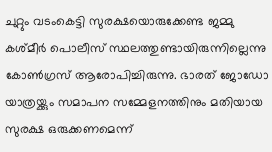ചുറ്റും വടംകെട്ടി സുരക്ഷയൊരുക്കേണ്ട ജമ്മു കശ്മീര്‍ പൊലീസ് സ്ഥലത്തുണ്ടായിരുന്നില്ലെന്നു കോണ്‍ഗ്രസ് ആരോപിച്ചിരുന്നു. ഭാരത് ജോഡോ യാത്രയ്ക്കും സമാപന സമ്മേളനത്തിനും മതിയായ സുരക്ഷ ഒരുക്കണമെന്ന്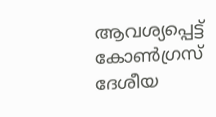ആവശ്യപ്പെട്ട് കോണ്‍ഗ്രസ് ദേശീയ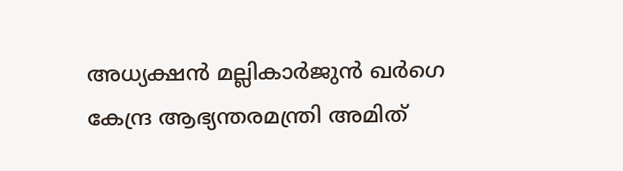അധ്യക്ഷന്‍ മല്ലികാര്‍ജുന്‍ ഖര്‍ഗെ കേന്ദ്ര ആഭ്യന്തരമന്ത്രി അമിത്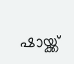ഷായ്ക്ക്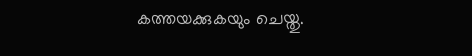കത്തയക്കുകയും ചെയ്തു.